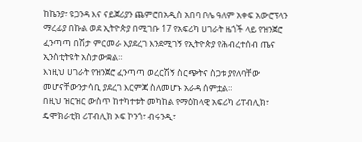ከኬንያ፣ ዩጋንዳ እና ናይጀሪያን ጨምሮበአዲስ አበባ ቦሌ ዓለም አቀፍ አውሮፕላን ማረፊያ በኩል ወደ ኢትዮጵያ በሚገቡ 17 የአፍሪካ ሀገራት ዜጎች ላይ የዝንጀሮ ፈንጣጣ በሽታ ምርመራ እያደረገ እንደሚገኝ የኢትዮጵያ የሕብረተሰብ ጤና ኢንስቲትዩት አስታውቋል።
እነዚህ ሀገራት የዝንጀሮ ፈንጣጣ ወረርሽኝ ስርጭትና ስጋቱ ያየለባቸው መሆናቸውንታሳቢ ያደረገ እርምጃ ስለመሆኑ አራዳ ሰምቷል።
በዚህ ዝርዝር ውስጥ ከተካተቱት መካከል የማዕከላዊ አፍሪካ ሪፐብሊክ፣ ዴሞክራቲክ ሪፐብሊክ ኦፍ ኮንጎ፣ ብሩንዲ፣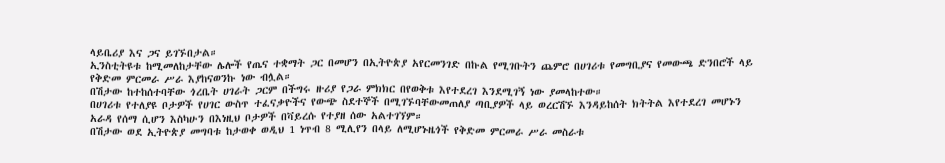ላይቤሪያ እና ጋና ይገኙበታል።
ኢንስቲትዩቱ ከሚመለከታቸው ሌሎች የጤና ተቋማት ጋር በመሆን በኢትዮጵያ አየርመንገድ በኩል የሚገቡትን ጨምሮ በሀገሪቱ የመግቢያና የመውጫ ድንበሮች ላይ የቅድመ ምርመራ ሥራ እያከናወንኩ ነው ብሏል።
በሽታው ከተከሰተባቸው ጎረቤት ሀገራት ጋርም በችግሩ ዙሪያ የጋራ ምክክር በየወቅቱ እየተደረገ እንደሚገኝ ነው ያመላከተው።
በሀገሪቱ የተለያዩ ቦታዎች የሀገር ውስጥ ተፈናቃዮችና የውጭ ስደተኞች በሚገኙባቸውመጠለያ ጣቢያዎች ላይ ወረርሽኙ እንዳይከሰት ክትትል እየተደረገ መሆኑን አራዳ የሰማ ሲሆን እስካሁን በእነዚህ ቦታዎች በቫይረሱ የተያዘ ሰው አልተገኘም።
በሽታው ወደ ኢትዮጵያ መግባቱ ከታወቀ ወዲህ 1 ነጥብ 8 ሚሊየን በላይ ለሚሆኑዜጎች የቅድመ ምርመራ ሥራ መስራቱ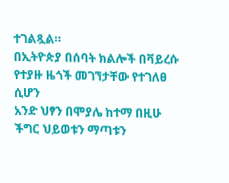ተገልጿል።
በኢትዮጵያ በሰባት ክልሎች በቫይረሱ የተያዙ ዜጎች መገኘታቸው የተገለፀ ሲሆን
አንድ ህፃን በሞያሌ ከተማ በዚሁ ችግር ህይወቱን ማጣቱን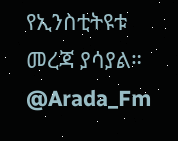የኢንስቲትዩቱ መረጃ ያሳያል።
@Arada_Fm